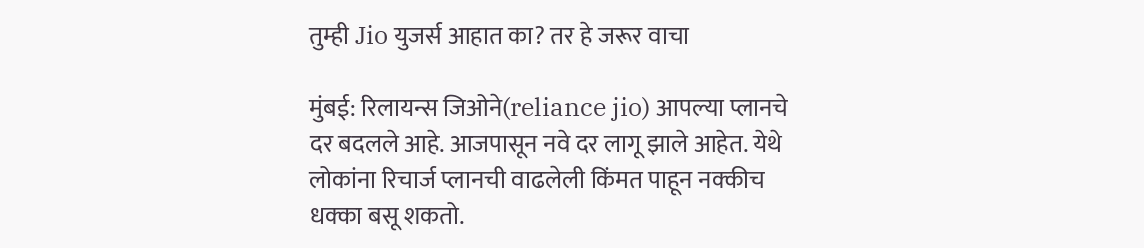तुम्ही Jio युजर्स आहात का? तर हे जरूर वाचा

मुंबई: रिलायन्स जिओने(reliance jio) आपल्या प्लानचे दर बदलले आहे. आजपासून नवे दर लागू झाले आहेत. येथे लोकांना रिचार्ज प्लानची वाढलेली किंमत पाहून नक्कीच धक्का बसू शकतो.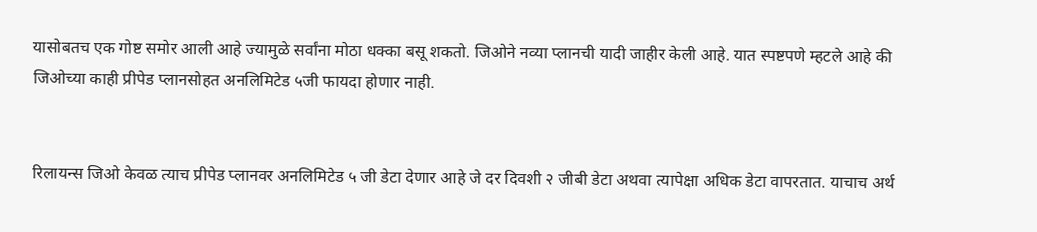यासोबतच एक गोष्ट समोर आली आहे ज्यामुळे सर्वांना मोठा धक्का बसू शकतो. जिओने नव्या प्लानची यादी जाहीर केली आहे. यात स्पष्टपणे म्हटले आहे की जिओच्या काही प्रीपेड प्लानसोहत अनलिमिटेड ५जी फायदा होणार नाही.


रिलायन्स जिओ केवळ त्याच प्रीपेड प्लानवर अनलिमिटेड ५ जी डेटा देणार आहे जे दर दिवशी २ जीबी डेटा अथवा त्यापेक्षा अधिक डेटा वापरतात. याचाच अर्थ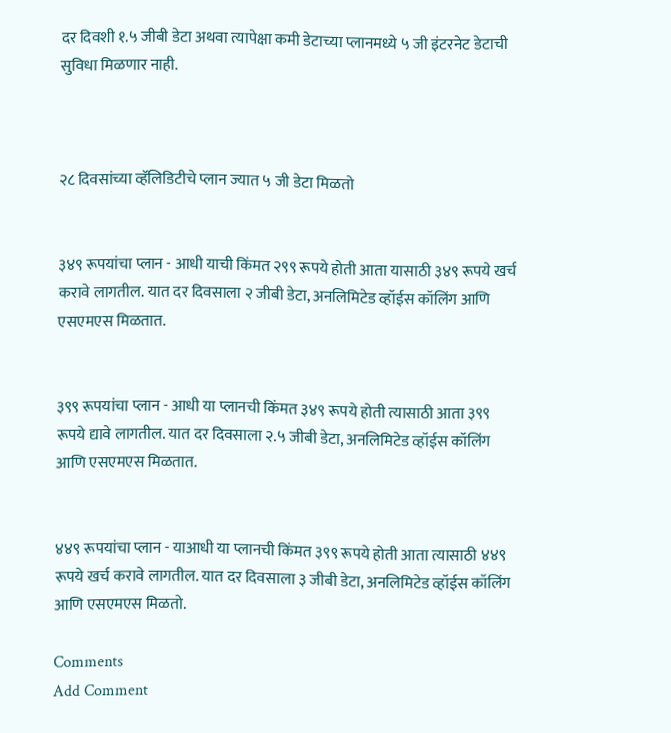दर दिवशी १.५ जीबी डेटा अथवा त्यापेक्षा कमी डेटाच्या प्लानमध्ये ५ जी इंटरनेट डेटाची सुविधा मिळणार नाही.



२८ दिवसांच्या व्हॅलिडिटीचे प्लान ज्यात ५ जी डेटा मिळतो


३४९ रूपयांचा प्लान - आधी याची किंमत २९९ रूपये होती आता यासाठी ३४९ रूपये खर्च करावे लागतील. यात दर दिवसाला २ जीबी डेटा, अनलिमिटेड व्हॉईस कॉलिंग आणि एसएमएस मिळतात.


३९९ रूपयांचा प्लान - आधी या प्लानची किंमत ३४९ रूपये होती त्यासाठी आता ३९९ रूपये द्यावे लागतील. यात दर दिवसाला २.५ जीबी डेटा, अनलिमिटेड व्हॉईस कॉलिंग आणि एसएमएस मिळतात.


४४९ रूपयांचा प्लान - याआधी या प्लानची किंमत ३९९ रूपये होती आता त्यासाठी ४४९ रूपये खर्च करावे लागतील. यात दर दिवसाला ३ जीबी डेटा, अनलिमिटेड व्हॉईस कॉलिंग आणि एसएमएस मिळतो.

Comments
Add Comment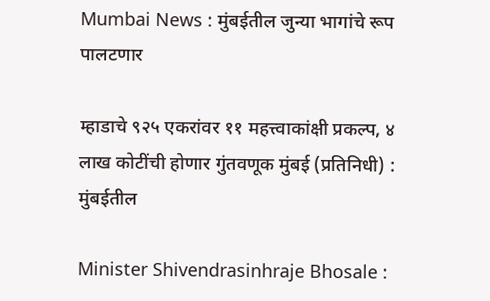Mumbai News : मुंबईतील जुन्या भागांचे रूप पालटणार

म्हाडाचे ९२५ एकरांवर ११ महत्त्वाकांक्षी प्रकल्प, ४ लाख कोटींची होणार गुंतवणूक मुंबई (प्रतिनिधी) : मुंबईतील

Minister Shivendrasinhraje Bhosale :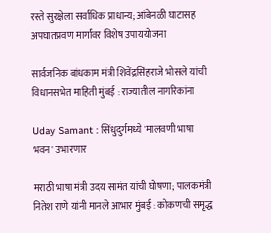रस्ते सुरक्षेला सर्वाधिक प्राधान्य; आंबेनळी घाटासह अपघातप्रवण मार्गांवर विशेष उपाययोजना

सार्वजनिक बांधकाम मंत्री शिवेंद्रसिंहराजे भोसले यांची विधानसभेत माहिती मुंबई : राज्यातील नागरिकांना

Uday Samant : सिंधुदुर्गमध्ये 'मालवणी भाषा भवन' उभारणार

मराठी भाषा मंत्री उदय सामंत यांची घोषणा; पालकमंत्री नितेश राणे यांनी मानले आभार मुंबई : कोकणची समृद्ध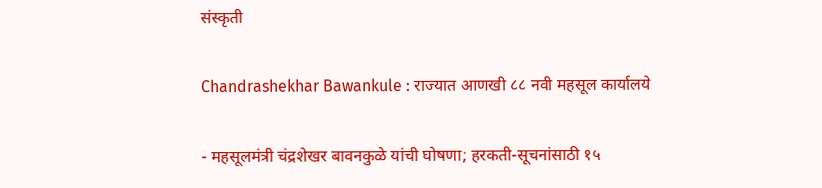संस्कृती

Chandrashekhar Bawankule : राज्यात आणखी ८८ नवी महसूल कार्यालये

- महसूलमंत्री चंद्रशेखर बावनकुळे यांची घोषणा; हरकती-सूचनांसाठी १५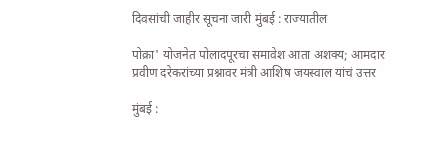दिवसांची जाहीर सूचना जारी मुंबई : राज्यातील

पोक्रा' योजनेत पोलादपूरचा समावेश आता अशक्य; आमदार प्रवीण दरेकरांच्या प्रश्नावर मंत्री आशिष जयस्वाल यांचं उत्तर

मुंबई :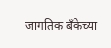जागतिक बँकेच्या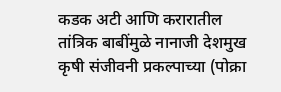कडक अटी आणि करारातील तांत्रिक बाबींमुळे नानाजी देशमुख कृषी संजीवनी प्रकल्पाच्या (पोक्रा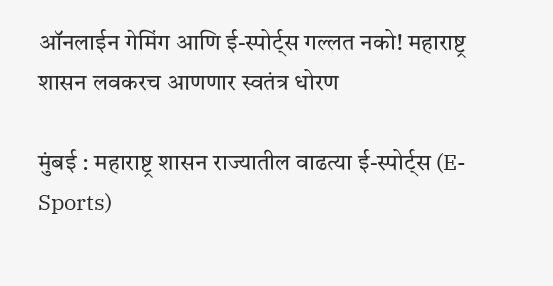ऑनलाईन गेमिंग आणि ई-स्पोर्ट्स गल्लत नको! महाराष्ट्र शासन लवकरच आणणार स्वतंत्र धोरण

मुंबई : महाराष्ट्र शासन राज्यातील वाढत्या ई-स्पोर्ट्स (E-Sports)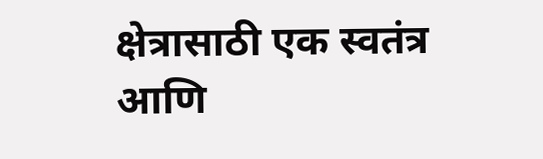क्षेत्रासाठी एक स्वतंत्र आणि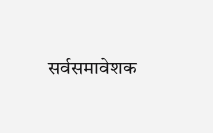सर्वसमावेशक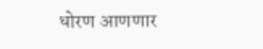धोरण आणणार